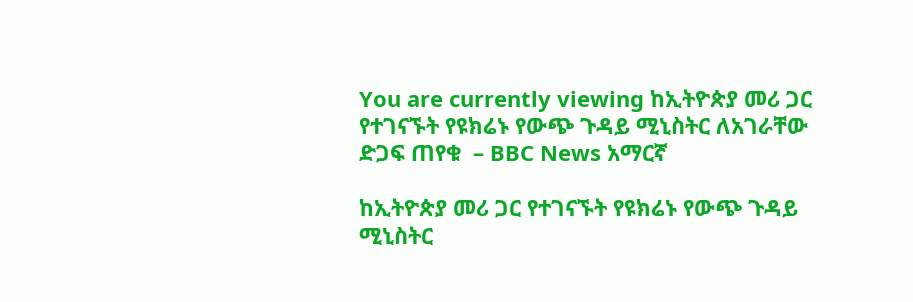You are currently viewing ከኢትዮጵያ መሪ ጋር የተገናኙት የዩክሬኑ የውጭ ጉዳይ ሚኒስትር ለአገራቸው ድጋፍ ጠየቁ  – BBC News አማርኛ

ከኢትዮጵያ መሪ ጋር የተገናኙት የዩክሬኑ የውጭ ጉዳይ ሚኒስትር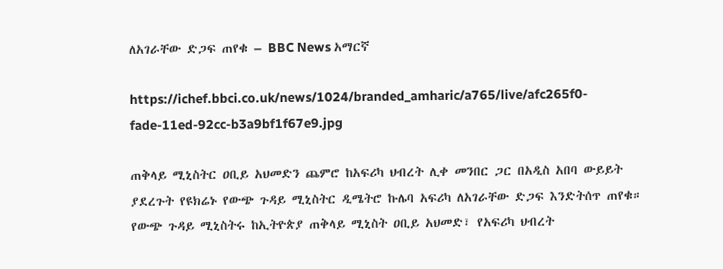ለአገራቸው ድጋፍ ጠየቁ – BBC News አማርኛ

https://ichef.bbci.co.uk/news/1024/branded_amharic/a765/live/afc265f0-fade-11ed-92cc-b3a9bf1f67e9.jpg

ጠቅላይ ሚኒስትር ዐቢይ አህመድን ጨምሮ ከአፍሪካ ህብረት ሊቀ መንበር ጋር በአዲስ አበባ ውይይት ያደረጉት የዩክሬኑ የውጭ ጉዳይ ሚኒስትር ዲሜትሮ ኩሌባ አፍሪካ ለአገራቸው ድጋፍ እንድትሰጥ ጠየቁ።
የውጭ ጉዳይ ሚኒስትሩ ከኢትዮጵያ ጠቅላይ ሚኒስት ዐቢይ አህመድ፣ የአፍሪካ ህብረት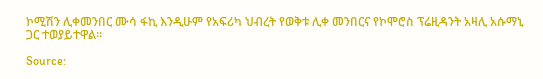ኮሚሽን ሊቀመንበር ሙሳ ፋኪ እንዲሁም የአፍሪካ ህብረት የወቅቱ ሊቀ መንበርና የኮሞሮስ ፕሬዚዳንት አዛሊ አሱማኒ ጋር ተወያይተዋል።

Source: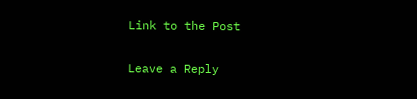Link to the Post

Leave a Reply